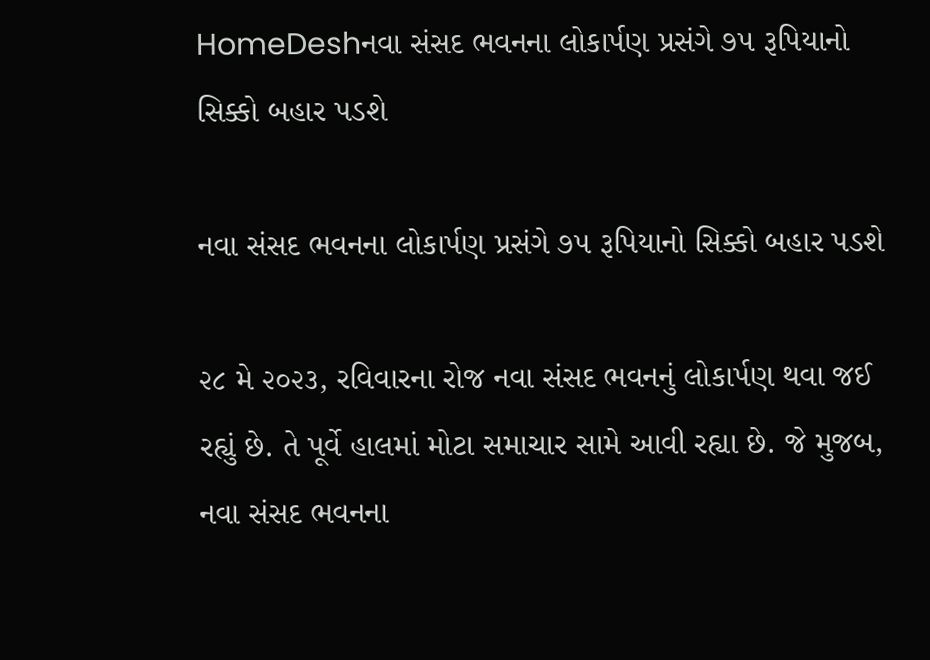HomeDeshનવા સંસદ ભવનના લોકાર્પણ પ્રસંગે ૭૫ રૂપિયાનો સિક્કો બહાર પડશે

નવા સંસદ ભવનના લોકાર્પણ પ્રસંગે ૭૫ રૂપિયાનો સિક્કો બહાર પડશે

૨૮ મે ૨૦૨૩, રવિવારના રોજ નવા સંસદ ભવનનું લોકાર્પણ થવા જઈ રહ્યું છે. તે પૂર્વે હાલમાં મોટા સમાચાર સામે આવી રહ્યા છે. જે મુજબ, નવા સંસદ ભવનના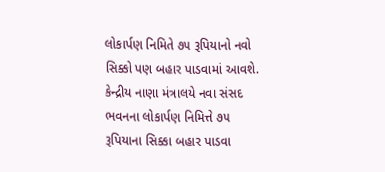લોકાર્પણ નિમિતે ૭૫ રૂપિયાનો નવો સિક્કો પણ બહાર પાડવામાં આવશે. કેન્દ્રીય નાણા મંત્રાલયે નવા સંસદ ભવનના લોકાર્પણ નિમિત્તે ૭૫ રૂપિયાના સિક્કા બહાર પાડવા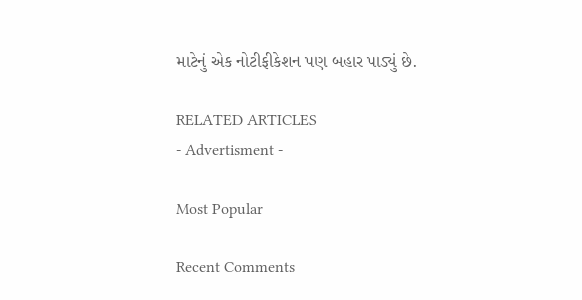માટેનું એક નોટીફીકેશન પણ બહાર પાડ્યું છે.

RELATED ARTICLES
- Advertisment -

Most Popular

Recent Comments